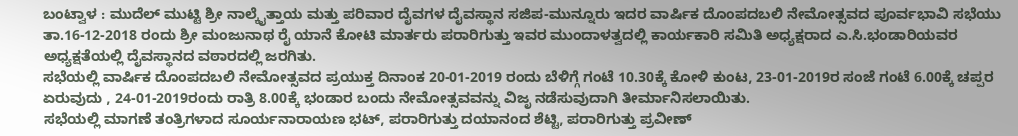ಬಂಟ್ವಾಳ : ಮುದೆಲ್ ಮುಟ್ಟಿ ಶ್ರೀ ನಾಲ್ಕೈತ್ತಾಯ ಮತ್ತು ಪರಿವಾರ ದೈವಗಳ ದೈವಸ್ಥಾನ ಸಜಿಪ-ಮುನ್ನೂರು ಇದರ ವಾರ್ಷಿಕ ದೊಂಪದಬಲಿ ನೇಮೋತ್ಸವದ ಪೂರ್ವಭಾವಿ ಸಭೆಯು ತಾ.16-12-2018 ರಂದು ಶ್ರೀ ಮಂಜುನಾಥ ರೈ ಯಾನೆ ಕೋಟಿ ಮಾರ್ತರು ಪರಾರಿಗುತ್ತು ಇವರ ಮುಂದಾಳತ್ವದಲ್ಲಿ ಕಾರ್ಯಕಾರಿ ಸಮಿತಿ ಅಧ್ಯಕ್ಷರಾದ ಎ.ಸಿ.ಭಂಡಾರಿಯವರ ಅಧ್ಯಕ್ಷತೆಯಲ್ಲಿ ದೈವಸ್ಥಾನದ ವಠಾರದಲ್ಲಿ ಜರಗಿತು.
ಸಭೆಯಲ್ಲಿ ವಾರ್ಷಿಕ ದೊಂಪದಬಲಿ ನೇಮೋತ್ಸವದ ಪ್ರಯುಕ್ತ ದಿನಾಂಕ 20-01-2019 ರಂದು ಬೆಳಿಗ್ಗೆ ಗಂಟೆ 10.30ಕ್ಕೆ ಕೋಳಿ ಕುಂಟ, 23-01-2019ರ ಸಂಜೆ ಗಂಟೆ 6.00ಕ್ಕೆ ಚಪ್ಪರ ಏರುವುದು , 24-01-2019ರಂದು ರಾತ್ರಿ 8.00ಕ್ಕೆ ಭಂಡಾರ ಬಂದು ನೇಮೋತ್ಸವವನ್ನು ವಿಜೃ ನಡೆಸುವುದಾಗಿ ತೀರ್ಮಾನಿಸಲಾಯಿತು.
ಸಭೆಯಲ್ಲಿ ಮಾಗಣೆ ತಂತ್ರಿಗಳಾದ ಸೂರ್ಯನಾರಾಯಣ ಭಟ್, ಪರಾರಿಗುತ್ತು ದಯಾನಂದ ಶೆಟ್ಟಿ, ಪರಾರಿಗುತ್ತು ಪ್ರವೀಣ್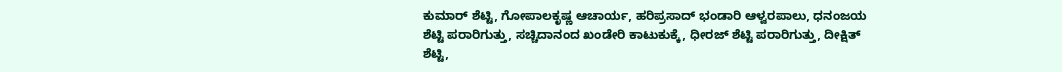ಕುಮಾರ್ ಶೆಟ್ಟಿ, ಗೋಪಾಲಕೃಷ್ಣ ಆಚಾರ್ಯ, ಹರಿಪ್ರಸಾದ್ ಭಂಡಾರಿ ಆಳ್ವರಪಾಲು, ಧನಂಜಯ ಶೆಟ್ಟಿ ಪರಾರಿಗುತ್ತು, ಸಚ್ಚಿದಾನಂದ ಖಂಡೇರಿ ಕಾಟುಕುಕ್ಕೆ, ಧೀರಜ್ ಶೆಟ್ಟಿ ಪರಾರಿಗುತ್ತು, ದೀಕ್ಷಿತ್ ಶೆಟ್ಟಿ,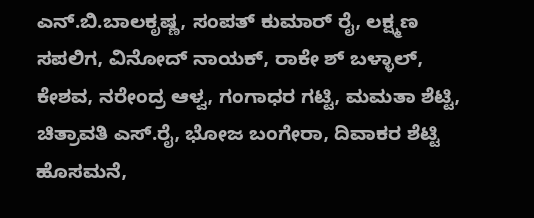ಎನ್.ಬಿ.ಬಾಲಕೃಷ್ಣ, ಸಂಪತ್ ಕುಮಾರ್ ರೈ, ಲಕ್ಷ್ಮಣ ಸಪಲಿಗ, ವಿನೋದ್ ನಾಯಕ್, ರಾಕೇ ಶ್ ಬಳ್ಳಾಲ್, ಕೇಶವ, ನರೇಂದ್ರ ಆಳ್ವ, ಗಂಗಾಧರ ಗಟ್ಟಿ, ಮಮತಾ ಶೆಟ್ಟಿ, ಚಿತ್ರಾವತಿ ಎಸ್.ರೈ, ಭೋಜ ಬಂಗೇರಾ, ದಿವಾಕರ ಶೆಟ್ಟಿ ಹೊಸಮನೆ,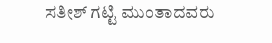ಸತೀಶ್ ಗಟ್ಟಿ ಮುಂತಾದವರು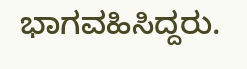ಭಾಗವಹಿಸಿದ್ದರು.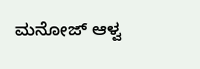ಮನೋಜ್ ಆಳ್ವ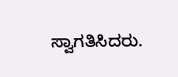ಸ್ವಾಗತಿಸಿದರು.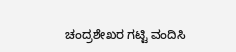ಚಂದ್ರಶೇಖರ ಗಟ್ಟಿ ವಂದಿಸಿ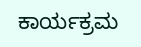ಕಾರ್ಯಕ್ರಮ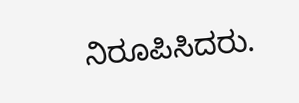ನಿರೂಪಿಸಿದರು.